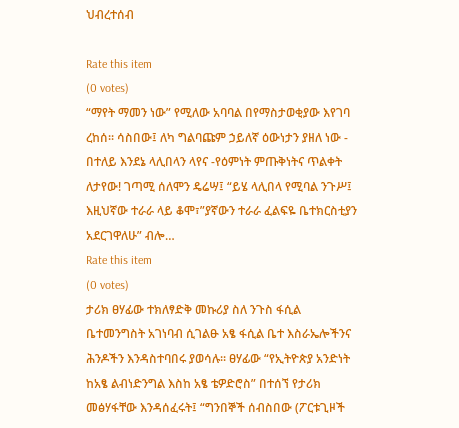ህብረተሰብ

Rate this item
(0 votes)
“ማየት ማመን ነው” የሚለው አባባል በየማስታወቂያው እየገባ ረከሰ፡፡ ሳስበው፤ ለካ ግልባጩም ኃይለኛ ዕውነታን ያዘለ ነው - በተለይ እንደኔ ላሊበላን ላየና -የዕምነት ምጡቅነትና ጥልቀት ለታየው! ገጣሚ ሰለሞን ዴሬሣ፤ “ይሄ ላሊበላ የሚባል ንጉሥ፤ እዚህኛው ተራራ ላይ ቆሞ፣”ያኛውን ተራራ ፈልፍዬ ቤተክርስቲያን አደርገዋለሁ” ብሎ…
Rate this item
(0 votes)
ታሪክ ፀሃፊው ተክለፃድቅ መኩሪያ ስለ ንጉስ ፋሲል ቤተመንግስት አገነባብ ሲገልፁ አፄ ፋሲል ቤተ እስራኤሎችንና ሕንዶችን እንዳስተባበሩ ያወሳሉ፡፡ ፀሃፊው “የኢትዮጵያ አንድነት ከአፄ ልብነድንግል እስከ አፄ ቴዎድሮስ” በተሰኘ የታሪክ መፅሃፋቸው እንዳሰፈሩት፤ “ግንበኞች ሰብስበው (ፖርቱጊዞች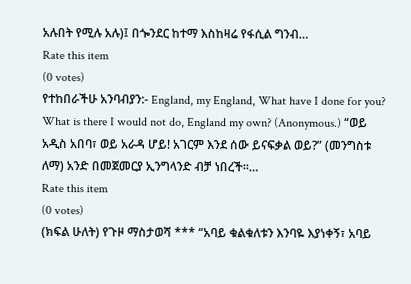አሉበት የሚሉ አሉ)፤ በጐንደር ከተማ እስከዛሬ የፋሲል ግንብ…
Rate this item
(0 votes)
የተከበራችሁ አንባብያን:- England, my England, What have I done for you? What is there I would not do, England my own? (Anonymous.) “ወይ አዲስ አበባ፣ ወይ አራዳ ሆይ! አገርም እንደ ሰው ይናፍቃል ወይ?” (መንግስቱ ለማ) አንድ በመጀመርያ ኢንግላንድ ብቻ ነበረች፡፡…
Rate this item
(0 votes)
(ክፍል ሁለት) የጉዞ ማስታወሻ *** “አባይ ቁልቁለቱን እንባዬ እያነቀኝ፣ አባይ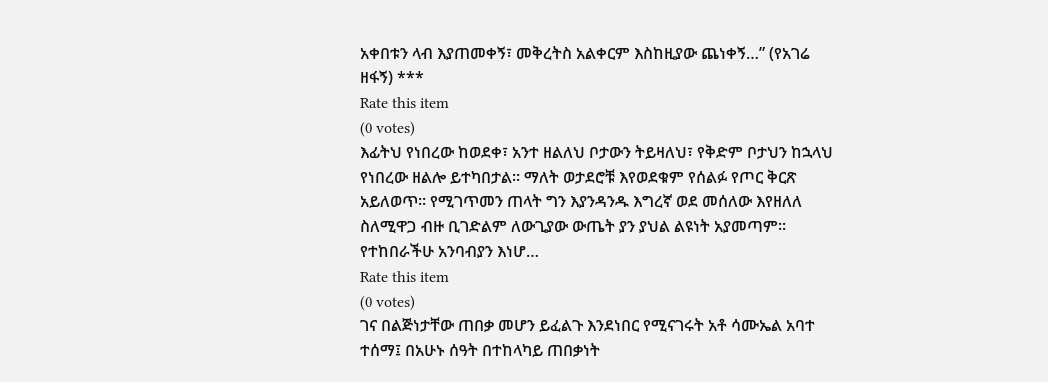አቀበቱን ላብ እያጠመቀኝ፣ መቅረትስ አልቀርም እስከዚያው ጨነቀኝ…” (የአገሬ ዘፋኝ) ***
Rate this item
(0 votes)
እፊትህ የነበረው ከወደቀ፣ አንተ ዘልለህ ቦታውን ትይዛለህ፣ የቅድም ቦታህን ከኋላህ የነበረው ዘልሎ ይተካበታል፡፡ ማለት ወታደሮቹ እየወደቁም የሰልፉ የጦር ቅርጽ አይለወጥ፡፡ የሚገጥመን ጠላት ግን እያንዳንዱ እግረኛ ወደ መሰለው እየዘለለ ስለሚዋጋ ብዙ ቢገድልም ለውጊያው ውጤት ያን ያህል ልዩነት አያመጣም፡፡ የተከበራችሁ አንባብያን እነሆ…
Rate this item
(0 votes)
ገና በልጅነታቸው ጠበቃ መሆን ይፈልጉ እንደነበር የሚናገሩት አቶ ሳሙኤል አባተ ተሰማ፤ በአሁኑ ሰዓት በተከላካይ ጠበቃነት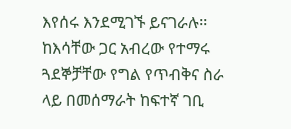እየሰሩ እንደሚገኙ ይናገራሉ፡፡ ከእሳቸው ጋር አብረው የተማሩ ጓደኞቻቸው የግል የጥብቅና ስራ ላይ በመሰማራት ከፍተኛ ገቢ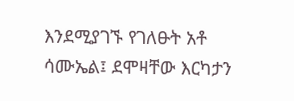እንደሚያገኙ የገለፁት አቶ ሳሙኤል፤ ደሞዛቸው እርካታን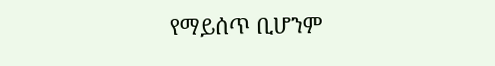የማይሰጥ ቢሆንም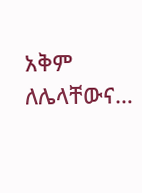አቅም ለሌላቸውና…